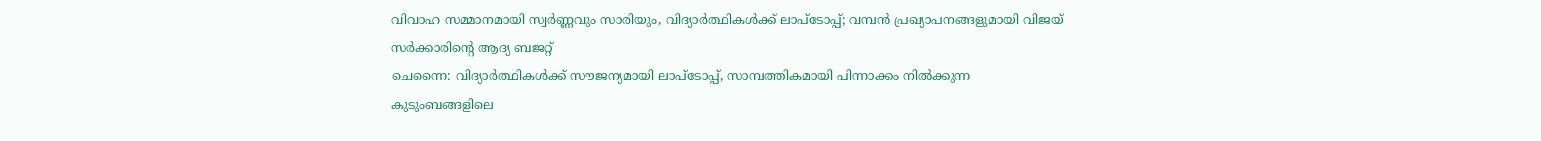വിവാഹ സമ്മാനമായി സ്വർണ്ണവും സാരിയും, വിദ്യാർത്ഥികൾക്ക് ലാപ്ടോപ്പ്; വമ്പൻ പ്രഖ്യാപനങ്ങളുമായി വിജയ് സർക്കാരിന്റെ ആദ്യ ബജറ്റ്
ചെന്നൈ: വിദ്യാർത്ഥികൾക്ക് സൗജന്യമായി ലാപ്ടോപ്പ്, സാമ്പത്തികമായി പിന്നാക്കം നിൽക്കുന്ന കുടുംബങ്ങളിലെ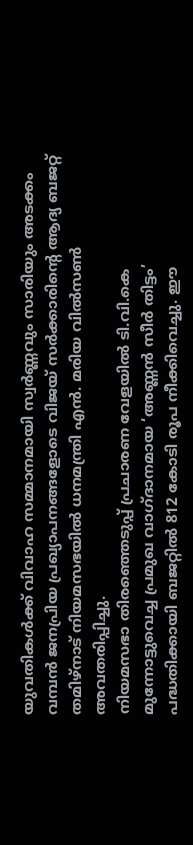യുവതികൾക്ക് വിവാഹ സമ്മാനമായി സ്വർണ്ണവും സാരിയും അടക്കം വമ്പൻ ജനപ്രിയ പ്രഖ്യാപനങ്ങളോടെ വിജയ് സർക്കാരിൻ്റെ ആദ്യ ബജറ്റ് തമിഴ്നാട് നിയമസഭയിൽ ധനമന്ത്രി എൻ. മരിയ വിൽസൺ അവതരിപ്പിച്ചു.
നിയമസഭാ തിരഞ്ഞെടുപ്പ് പ്രചാരണ വേളയിൽ ടി.വി.കെ മുന്നോട്ടുവെച്ച പ്രമുഖ വാഗ്ദാനമായ ‘അണ്ണൻ സീർ തിട്ടം’ പദ്ധതിക്കായി ബജറ്റിൽ 812 കോടി രൂപ നീക്കിവെച്ചു. ഈ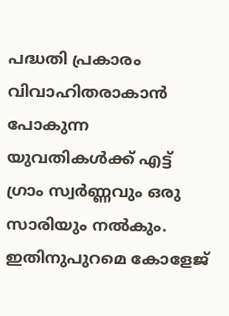പദ്ധതി പ്രകാരം വിവാഹിതരാകാൻ പോകുന്ന യുവതികൾക്ക് എട്ട് ഗ്രാം സ്വർണ്ണവും ഒരു സാരിയും നൽകും. ഇതിനുപുറമെ കോളേജ്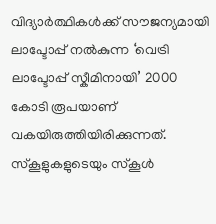വിദ്യാർത്ഥികൾക്ക് സൗജന്യമായി ലാപ്ടോപ്പ് നൽകുന്ന ‘വെട്രി ലാപ്ടോപ്പ് സ്കീമിനായി’ 2000 കോടി രൂപയാണ് വകയിരുത്തിയിരിക്കുന്നത്.
സ്കൂളുകളുടെയും സ്കൂൾ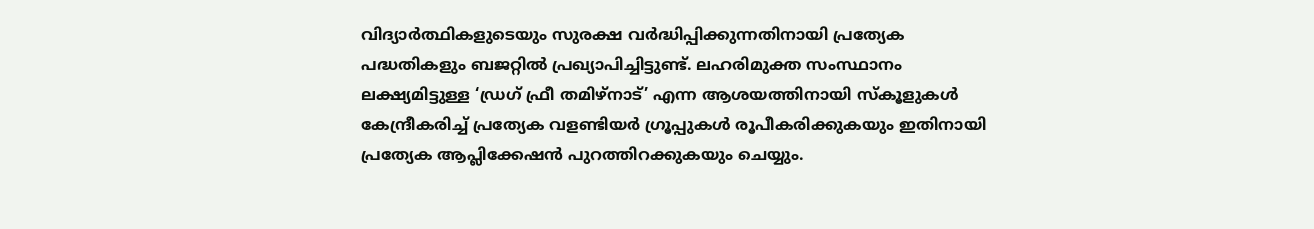വിദ്യാർത്ഥികളുടെയും സുരക്ഷ വർദ്ധിപ്പിക്കുന്നതിനായി പ്രത്യേക പദ്ധതികളും ബജറ്റിൽ പ്രഖ്യാപിച്ചിട്ടുണ്ട്. ലഹരിമുക്ത സംസ്ഥാനം ലക്ഷ്യമിട്ടുള്ള ‘ഡ്രഗ് ഫ്രീ തമിഴ്നാട്’ എന്ന ആശയത്തിനായി സ്കൂളുകൾ കേന്ദ്രീകരിച്ച് പ്രത്യേക വളണ്ടിയർ ഗ്രൂപ്പുകൾ രൂപീകരിക്കുകയും ഇതിനായി പ്രത്യേക ആപ്ലിക്കേഷൻ പുറത്തിറക്കുകയും ചെയ്യും.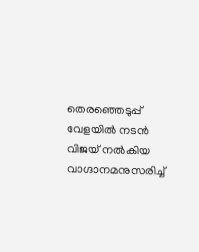തെരഞ്ഞെടുപ്പ് വേളയിൽ നടൻ വിജയ് നൽകിയ വാഗ്ദാനമനുസരിച്ച്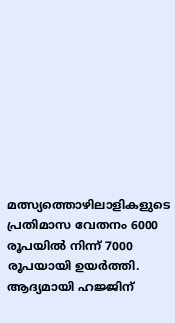മത്സ്യത്തൊഴിലാളികളുടെ പ്രതിമാസ വേതനം 6000 രൂപയിൽ നിന്ന് 7000 രൂപയായി ഉയർത്തി. ആദ്യമായി ഹജ്ജിന്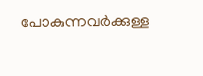പോകുന്നവർക്കുള്ള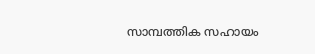സാമ്പത്തിക സഹായം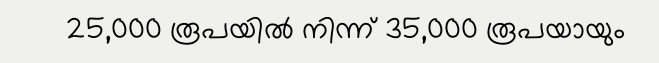25,000 രൂപയിൽ നിന്ന് 35,000 രൂപയായും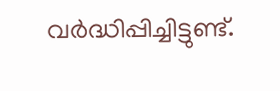വർദ്ധിപ്പിച്ചിട്ടുണ്ട്.